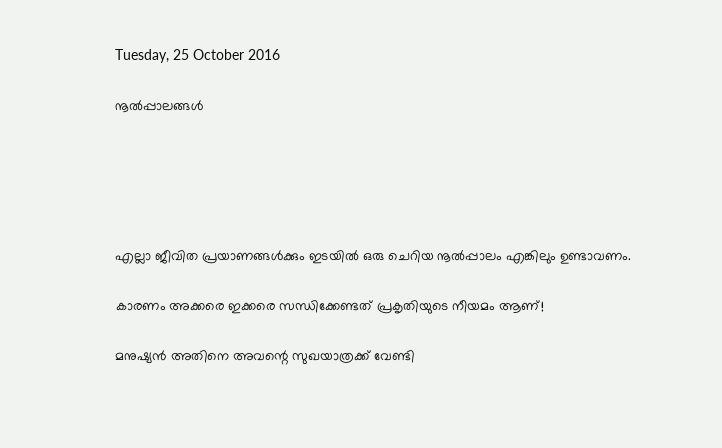Tuesday, 25 October 2016

നൂല്‍പ്പാലങ്ങള്‍





എല്ലാ ജീവിത പ്രയാണങ്ങള്‍ക്കും ഇടയില്‍ ഒരു ചെറിയ നൂല്‍പ്പാലം എങ്കിലും ഉണ്ടാവണം.

കാരണം അക്കരെ ഇക്കരെ സന്ധിക്കേണ്ടത് പ്രകൃതിയുടെ നീയമം ആണ്!

മനുഷ്യന്‍ അതിനെ അവന്റെ സുഖയാത്രക്ക് വേണ്ടി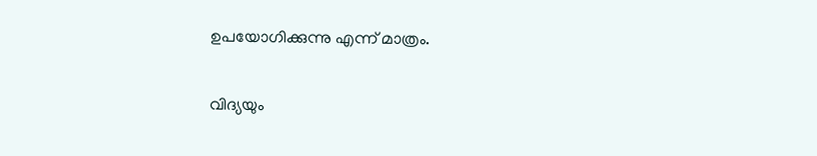ഉപയോഗിക്കുന്നു എന്ന് മാത്രം.

വിദ്യയും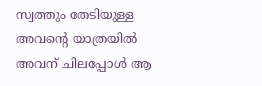സ്വത്തും തേടിയുള്ള അവന്റെ യാത്രയില്‍ അവന് ചിലപ്പോള്‍ ആ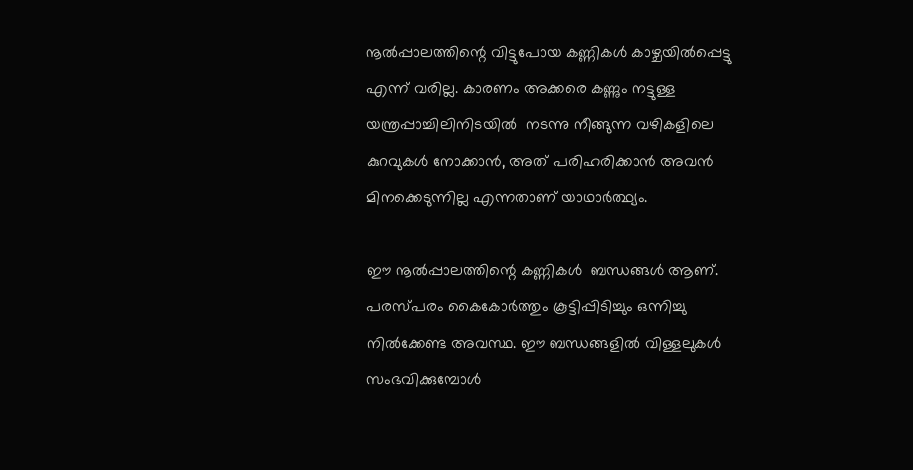നൂല്‍പ്പാലത്തിന്റെ വിട്ടുപോയ കണ്ണികള്‍ കാഴ്ചയില്‍പ്പെട്ടു എന്ന് വരില്ല. കാരണം അക്കരെ കണ്ണും നട്ടുള്ള യന്ത്രപ്പാച്ചിലിനിടയില്‍  നടന്നു നീങ്ങുന്ന വഴികളിലെ കുറവുകള്‍ നോക്കാന്‍, അത് പരിഹരിക്കാന്‍ അവന്‍ മിനക്കെടുന്നില്ല എന്നതാണ് യാഥാര്‍ത്ഥ്യം.

ഈ നൂല്‍പ്പാലത്തിന്റെ കണ്ണികള്‍  ബന്ധങ്ങള്‍ ആണ്. പരസ്പരം കൈകോര്‍ത്തും കൂട്ടിപ്പിടിച്ചും ഒന്നിച്ചു നില്‍ക്കേണ്ട അവസ്ഥ. ഈ ബന്ധങ്ങളില്‍ വിള്ളലുകള്‍ സംഭവിക്കുമ്പോള്‍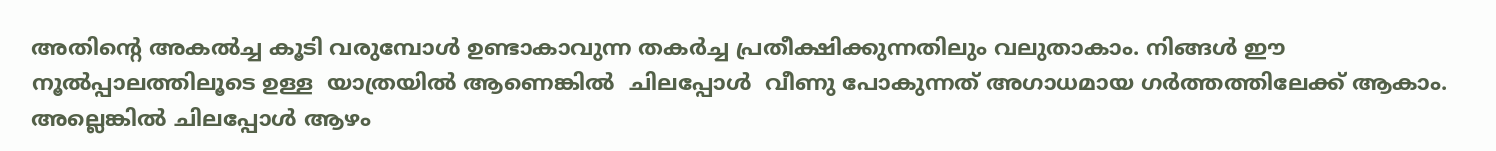അതിന്റെ അകല്‍ച്ച കൂടി വരുമ്പോള്‍ ഉണ്ടാകാവുന്ന തകര്‍ച്ച പ്രതീക്ഷിക്കുന്നതിലും വലുതാകാം. നിങ്ങള്‍ ഈ നൂല്‍പ്പാലത്തിലൂടെ ഉള്ള  യാത്രയില്‍ ആണെങ്കില്‍  ചിലപ്പോള്‍  വീണു പോകുന്നത് അഗാധമായ ഗര്‍ത്തത്തിലേക്ക് ആകാം. അല്ലെങ്കില്‍ ചിലപ്പോള്‍ ആഴം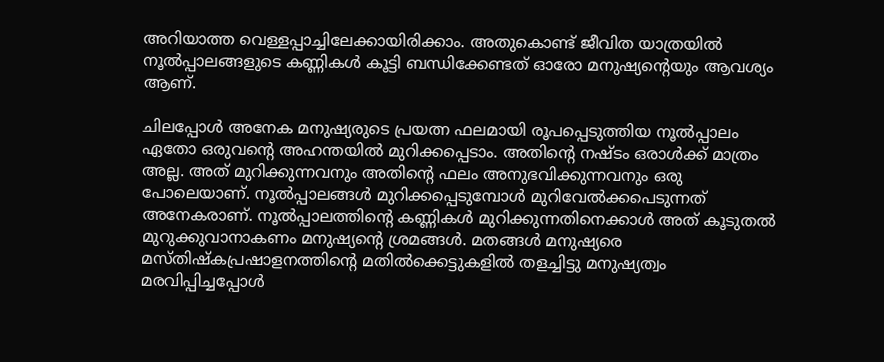അറിയാത്ത വെള്ളപ്പാച്ചിലേക്കായിരിക്കാം. അതുകൊണ്ട് ജീവിത യാത്രയില്‍ നൂല്‍പ്പാലങ്ങളുടെ കണ്ണികള്‍ കൂട്ടി ബന്ധിക്കേണ്ടത് ഓരോ മനുഷ്യന്റെയും ആവശ്യം ആണ്.

ചിലപ്പോള്‍ അനേക മനുഷ്യരുടെ പ്രയത്ന ഫലമായി രൂപപ്പെടുത്തിയ നൂല്‍പ്പാലം ഏതോ ഒരുവന്റെ അഹന്തയില്‍ മുറിക്കപ്പെടാം. അതിന്റെ നഷ്ടം ഒരാള്‍ക്ക് മാത്രം അല്ല. അത് മുറിക്കുന്നവനും അതിന്റെ ഫലം അനുഭവിക്കുന്നവനും ഒരു പോലെയാണ്. നൂല്‍പ്പാലങ്ങള്‍ മുറിക്കപ്പെടുമ്പോള്‍ മുറിവേല്‍ക്കപെടുന്നത്  അനേകരാണ്. നൂല്‍പ്പാലത്തിന്റെ കണ്ണികള്‍ മുറിക്കുന്നതിനെക്കാള്‍ അത് കൂടുതല്‍ മുറുക്കുവാനാകണം മനുഷ്യന്റെ ശ്രമങ്ങള്‍. മതങ്ങള്‍ മനുഷ്യരെ മസ്തിഷ്കപ്രഷാളനത്തിന്റെ മതില്‍ക്കെട്ടുകളില്‍ തളച്ചിട്ടു മനുഷ്യത്വം മരവിപ്പിച്ചപ്പോള്‍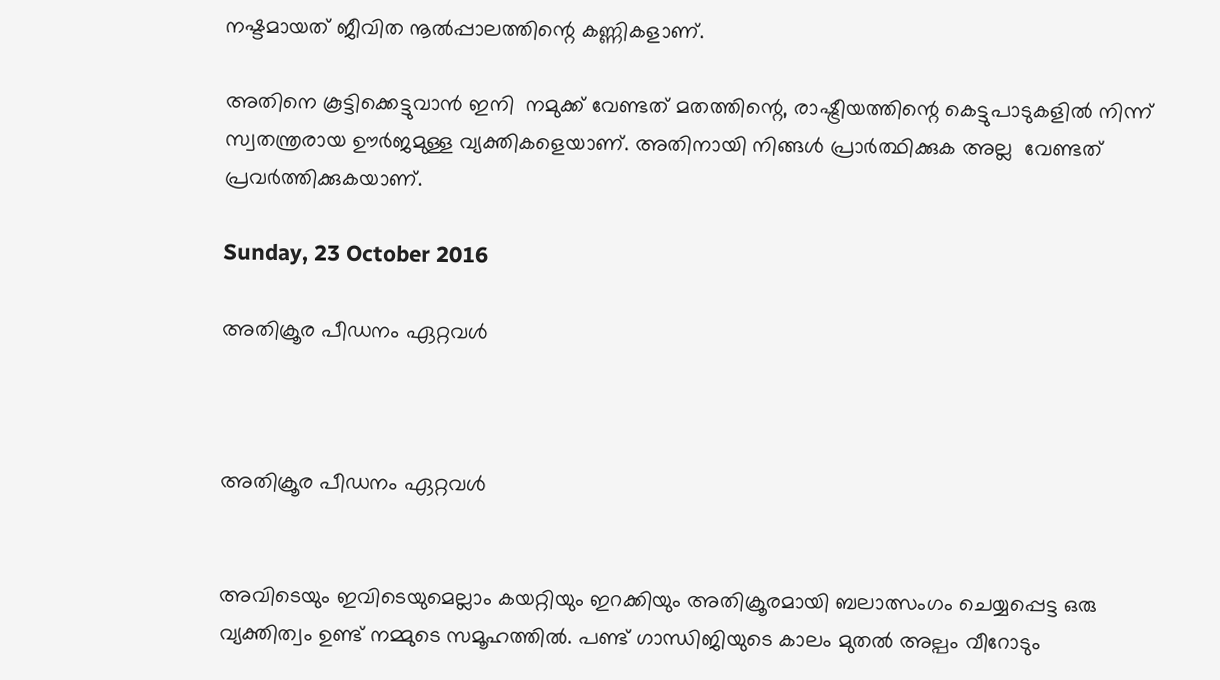നഷ്ടമായത് ജീവിത നൂല്‍പ്പാലത്തിന്റെ കണ്ണികളാണ്.

അതിനെ കൂട്ടിക്കെട്ടുവാന്‍ ഇനി  നമുക്ക് വേണ്ടത് മതത്തിന്റെ, രാഷ്ട്രീയത്തിന്റെ കെട്ടുപാടുകളില്‍ നിന്ന്  സ്വതന്ത്രരായ ഊര്‍ജമുള്ള വ്യക്തികളെയാണ്. അതിനായി നിങ്ങള്‍ പ്രാര്‍ത്ഥിക്കുക അല്ല  വേണ്ടത് പ്രവര്‍ത്തിക്കുകയാണ്.

Sunday, 23 October 2016

അതിക്രൂര പീഡനം ഏറ്റവള്‍



അതിക്രൂര പീഡനം ഏറ്റവള്‍


അവിടെയും ഇവിടെയുമെല്ലാം കയറ്റിയും ഇറക്കിയും അതിക്രൂരമായി ബലാത്സംഗം ചെയ്യപ്പെട്ട ഒരു വ്യക്തിത്വം ഉണ്ട് നമ്മുടെ സമൂഹത്തില്‍. പണ്ട് ഗാന്ധിജിയുടെ കാലം മുതല്‍ അല്പം വീറോടും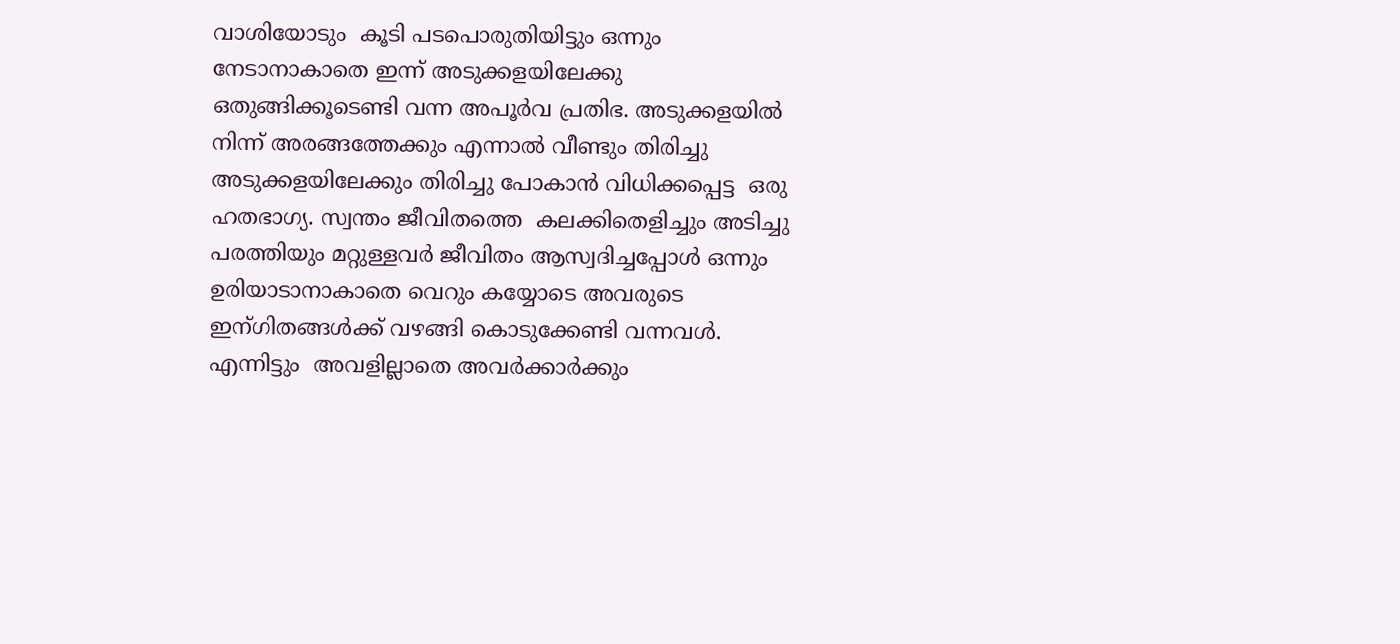വാശിയോടും  കൂടി പടപൊരുതിയിട്ടും ഒന്നും നേടാനാകാതെ ഇന്ന് അടുക്കളയിലേക്കു ഒതുങ്ങിക്കൂടെണ്ടി വന്ന അപൂര്‍വ പ്രതിഭ. അടുക്കളയില്‍ നിന്ന് അരങ്ങത്തേക്കും എന്നാല്‍ വീണ്ടും തിരിച്ചു അടുക്കളയിലേക്കും തിരിച്ചു പോകാന്‍ വിധിക്കപ്പെട്ട  ഒരു ഹതഭാഗ്യ. സ്വന്തം ജീവിതത്തെ  കലക്കിതെളിച്ചും അടിച്ചു പരത്തിയും മറ്റുള്ളവര്‍ ജീവിതം ആസ്വദിച്ചപ്പോള്‍ ഒന്നും ഉരിയാടാനാകാതെ വെറും കയ്യോടെ അവരുടെ ഇന്ഗിതങ്ങള്‍ക്ക് വഴങ്ങി കൊടുക്കേണ്ടി വന്നവള്‍. എന്നിട്ടും  അവളില്ലാതെ അവര്‍ക്കാര്‍ക്കും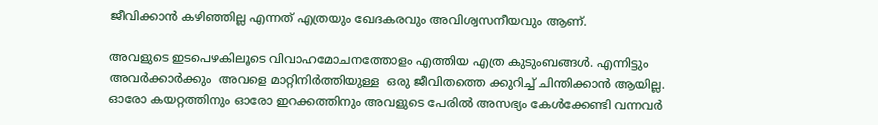ജീവിക്കാന്‍ കഴിഞ്ഞില്ല എന്നത് എത്രയും ഖേദകരവും അവിശ്വസനീയവും ആണ്.

അവളുടെ ഇടപെഴകിലൂടെ വിവാഹമോചനത്തോളം എത്തിയ എത്ര കുടുംബങ്ങള്‍. എന്നിട്ടും അവര്‍ക്കാര്‍ക്കും  അവളെ മാറ്റിനിര്‍ത്തിയുള്ള  ഒരു ജീവിതത്തെ ക്കുറിച്ച് ചിന്തിക്കാന്‍ ആയില്ല. ഓരോ കയറ്റത്തിനും ഓരോ ഇറക്കത്തിനും അവളുടെ പേരില്‍ അസഭ്യം കേള്‍ക്കേണ്ടി വന്നവര്‍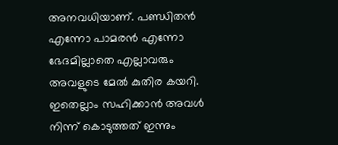അനവധിയാണ്. പണ്ഡിതന്‍ എന്നോ പാമരന്‍ എന്നോ ഭേദമില്ലാതെ എല്ലാവരും  അവളുടെ മേല്‍ കുതിര കയറി. ഇതെല്ലാം സഹിക്കാന്‍ അവള്‍ നിന്ന് കൊടുത്തത് ഇന്നും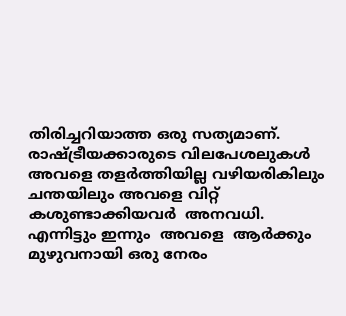തിരിച്ചറിയാത്ത ഒരു സത്യമാണ്. രാഷ്ട്രീയക്കാരുടെ വിലപേശലുകള്‍ അവളെ തളര്‍ത്തിയില്ല വഴിയരികിലും ചന്തയിലും അവളെ വിറ്റ് കശുണ്ടാക്കിയവര്‍  അനവധി. എന്നിട്ടും ഇന്നും  അവളെ  ആര്‍ക്കും മുഴുവനായി ഒരു നേരം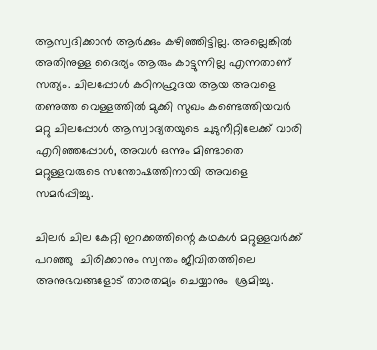ആസ്വദിക്കാന്‍ ആര്‍ക്കും കഴിഞ്ഞിട്ടില്ല. അല്ലെങ്കില്‍ അതിനുള്ള ദൈര്യം ആരും കാട്ടുന്നില്ല എന്നതാണ്  സത്യം. ചിലപ്പോള്‍ കഠിനഹ്രുദയ ആയ അവളെ തണുത്ത വെള്ളത്തില്‍ മുക്കി സുഖം കണ്ടെത്തിയവര്‍ മറ്റു ചിലപ്പോള്‍ ആസ്വാദ്യതയുടെ ചുടുനീറ്റിലേക്ക് വാരി എറിഞ്ഞപ്പോള്‍, അവള്‍ ഒന്നും മിണ്ടാതെ മറ്റുള്ളവരുടെ സന്തോഷത്തിനായി അവളെ സമര്‍പ്പിച്ചു.

ചിലര്‍ ചില കേറ്റി ഇറക്കത്തിന്റെ കഥകള്‍ മറ്റുള്ളവര്‍ക്ക് പറഞ്ഞു  ചിരിക്കാനും സ്വന്തം ജീവിതത്തിലെ അനുഭവങ്ങളോട് താരതമ്യം ചെയ്യാനും  ശ്രമിച്ചു.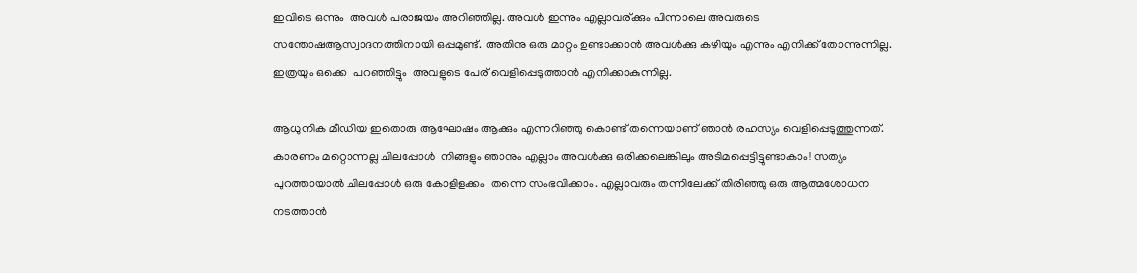ഇവിടെ ഒന്നും  അവള്‍ പരാജയം അറിഞ്ഞില്ല. അവള്‍ ഇന്നും എല്ലാവര്ക്കും പിന്നാലെ അവരുടെ സന്തോഷആസ്വാദനത്തിനായി ഒപ്പമുണ്ട്. അതിനു ഒരു മാറ്റം ഉണ്ടാക്കാന്‍ അവള്‍ക്കു കഴിയും എന്നും എനിക്ക് തോന്നുന്നില്ല. ഇത്രയും ഒക്കെ  പറഞ്ഞിട്ടും  അവളുടെ പേര് വെളിപ്പെടുത്താന്‍ എനിക്കാകുന്നില്ല.

ആധുനിക മീഡിയ ഇതൊരു ആഘോഷം ആക്കും എന്നറിഞ്ഞു കൊണ്ട് തന്നെയാണ് ഞാന്‍ രഹസ്യം വെളിപ്പെടുത്തുന്നത്. കാരണം മറ്റൊന്നല്ല ചിലപ്പോള്‍  നിങ്ങളും ഞാനും എല്ലാം അവള്‍ക്കു ഒരിക്കലെങ്കിലും അടിമപ്പെട്ടിട്ടുണ്ടാകാം! സത്യം പുറത്തായാല്‍ ചിലപ്പോള്‍ ഒരു കോളിളക്കം  തന്നെ സംഭവിക്കാം. എല്ലാവരും തന്നിലേക്ക് തിരിഞ്ഞു ഒരു ആത്മശോധന നടത്താന്‍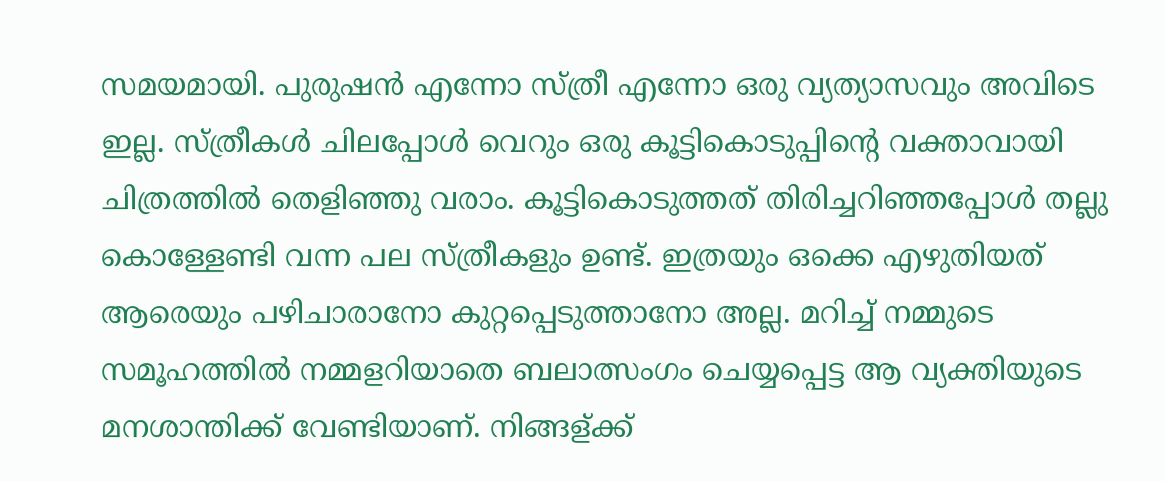സമയമായി. പുരുഷന്‍ എന്നോ സ്ത്രീ എന്നോ ഒരു വ്യത്യാസവും അവിടെ ഇല്ല. സ്ത്രീകള്‍ ചിലപ്പോള്‍ വെറും ഒരു കൂട്ടികൊടുപ്പിന്റെ വക്താവായി ചിത്രത്തില്‍ തെളിഞ്ഞു വരാം. കൂട്ടികൊടുത്തത് തിരിച്ചറിഞ്ഞപ്പോള്‍ തല്ലു കൊള്ളേണ്ടി വന്ന പല സ്ത്രീകളും ഉണ്ട്. ഇത്രയും ഒക്കെ എഴുതിയത് ആരെയും പഴിചാരാനോ കുറ്റപ്പെടുത്താനോ അല്ല. മറിച്ച് നമ്മുടെ സമൂഹത്തില്‍ നമ്മളറിയാതെ ബലാത്സംഗം ചെയ്യപ്പെട്ട ആ വ്യക്തിയുടെ  മനശാന്തിക്ക് വേണ്ടിയാണ്. നിങ്ങള്ക്ക്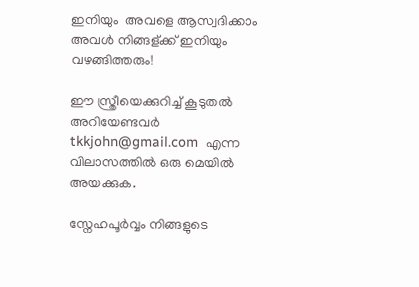ഇനിയും  അവളെ ആസ്വദിക്കാം  അവള്‍ നിങ്ങള്ക്ക് ഇനിയും വഴങ്ങിത്തരും!

ഈ സ്ത്രീയെക്കുറിച്ച് കൂടുതല്‍ അറിയേണ്ടവര്‍ tkkjohn@gmail.com  എന്ന വിലാസത്തില്‍ ഒരു മെയില്‍ അയക്കുക.

സ്നേഹപൂര്‍വ്വം നിങ്ങളുടെ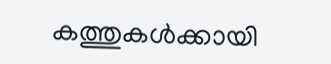കത്തുകള്‍ക്കായി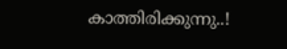കാത്തിരിക്കുന്നു..!